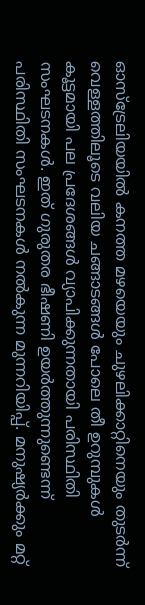ഓസ്ട്രേലിയയിൽ കനത്ത മഴയെയും ചുഴലിക്കാറ്റിനെയും തുടർന്ന് വെള്ളത്തിലൂടെ വലിയ ചങ്ങാടങ്ങൾ പോലെ തീ ഉറുമ്പുകൾ കൂട്ടമായി പല പ്രദേശങ്ങൾ വ്യാപിക്കുന്നതായി പരിസ്ഥിതി സംഘടനകൾ. ഇത് ഗുരുതര ഭീഷണി ഉയർത്തുന്നുണ്ടെന്ന് പരിസ്ഥിതി സംഘടനകൾ നൽകുന്ന മുന്നറിയിപ്പ്. മനുഷ്യർക്കും മറ്റ്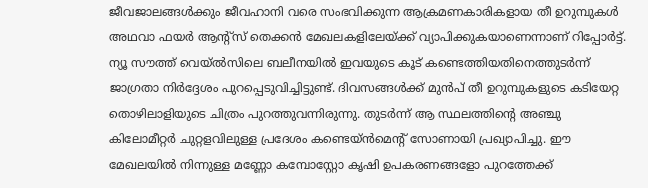ജീവജാലങ്ങൾക്കും ജീവഹാനി വരെ സംഭവിക്കുന്ന ആക്രമണകാരികളായ തീ ഉറുമ്പുകൾ അഥവാ ഫയർ ആന്റ്സ് തെക്കൻ മേഖലകളിലേയ്ക്ക് വ്യാപിക്കുകയാണെന്നാണ് റിപ്പോർട്ട്.
ന്യൂ സൗത്ത് വെയ്ൽസിലെ ബലീനയിൽ ഇവയുടെ കൂട് കണ്ടെത്തിയതിനെത്തുടർന്ന് ജാഗ്രതാ നിർദ്ദേശം പുറപ്പെടുവിച്ചിട്ടുണ്ട്. ദിവസങ്ങൾക്ക് മുൻപ് തീ ഉറുമ്പുകളുടെ കടിയേറ്റ തൊഴിലാളിയുടെ ചിത്രം പുറത്തുവന്നിരുന്നു. തുടർന്ന് ആ സ്ഥലത്തിന്റെ അഞ്ചു കിലോമീറ്റർ ചുറ്റളവിലുള്ള പ്രദേശം കണ്ടെയ്ൻമെന്റ് സോണായി പ്രഖ്യാപിച്ചു. ഈ മേഖലയിൽ നിന്നുള്ള മണ്ണോ കമ്പോസ്റ്റോ കൃഷി ഉപകരണങ്ങളോ പുറത്തേക്ക്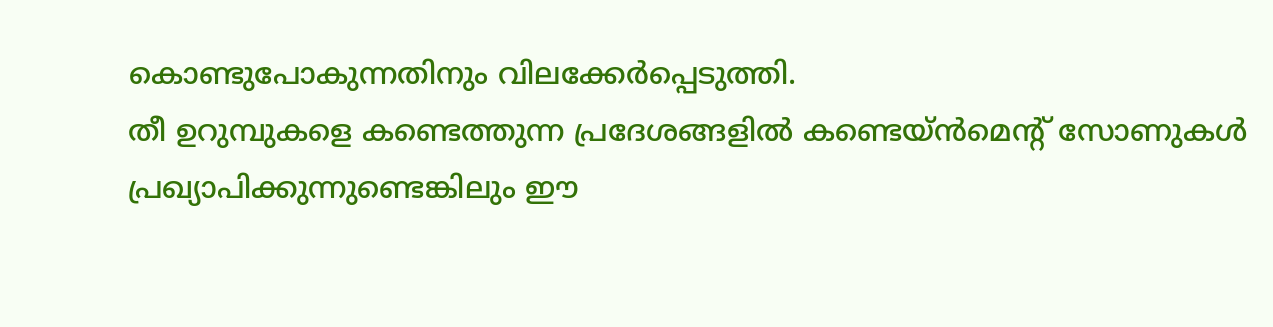കൊണ്ടുപോകുന്നതിനും വിലക്കേർപ്പെടുത്തി.
തീ ഉറുമ്പുകളെ കണ്ടെത്തുന്ന പ്രദേശങ്ങളിൽ കണ്ടെയ്ൻമെന്റ് സോണുകൾ പ്രഖ്യാപിക്കുന്നുണ്ടെങ്കിലും ഈ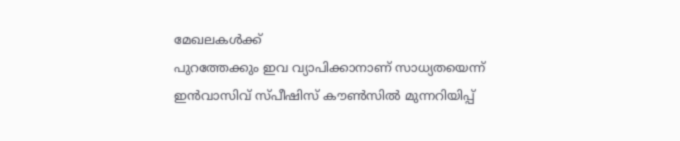മേഖലകൾക്ക്
പുറത്തേക്കും ഇവ വ്യാപിക്കാനാണ് സാധ്യതയെന്ന് ഇൻവാസിവ് സ്പീഷിസ് കൗൺസിൽ മുന്നറിയിപ്പ്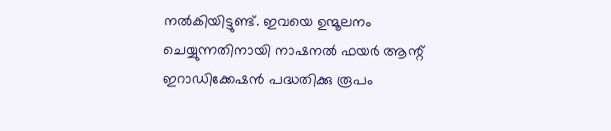നൽകിയിട്ടുണ്ട്. ഇവയെ ഉന്മൂലനം ചെയ്യുന്നതിനായി നാഷനൽ ഫയർ ആന്റ് ഇറാഡിക്കേഷൻ പദ്ധതിക്കു രൂപം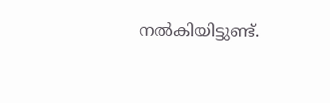നൽകിയിട്ടുണ്ട്.